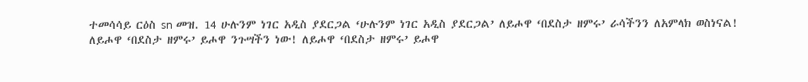ተመሳሳይ ርዕስ sn መዝ. 14 ሁሉንም ነገር አዲስ ያደርጋል ‘ሁሉንም ነገር አዲስ ያደርጋል’ ለይሖዋ ‘በደስታ ዘምሩ’ ራሳችንን ለአምላክ ወስነናል! ለይሖዋ ‘በደስታ ዘምሩ’ ይሖዋ ንጉሣችን ነው! ለይሖዋ ‘በደስታ ዘምሩ’ ይሖዋ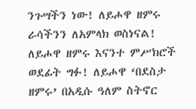ንጉሣችን ነው! ለይሖዋ ዘምሩ ራሳችንን ለአምላክ ወስነናል! ለይሖዋ ዘምሩ እናንተ ምሥክሮች ወደፊት ግፉ! ለይሖዋ ‘በደስታ ዘምሩ’ በአዲሱ ዓለም ስትኖር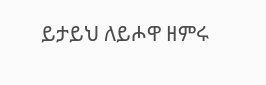ይታይህ ለይሖዋ ዘምሩ